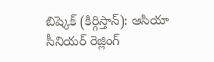బిష్కెక్ (కిర్గిస్తాన్): ఆసియా సీనియర్ రెజ్లింగ్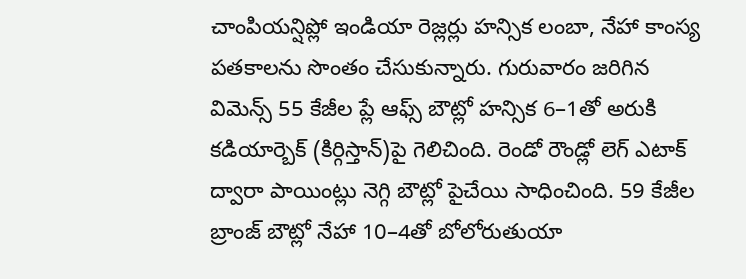చాంపియన్షిప్లో ఇండియా రెజ్లర్లు హన్సిక లంబా, నేహా కాంస్య పతకాలను సొంతం చేసుకున్నారు. గురువారం జరిగిన విమెన్స్ 55 కేజీల ప్లే ఆఫ్స్ బౌట్లో హన్సిక 6–1తో అరుకి కడియార్బెక్ (కిర్గిస్తాన్)పై గెలిచింది. రెండో రౌండ్లో లెగ్ ఎటాక్ ద్వారా పాయింట్లు నెగ్గి బౌట్లో పైచేయి సాధించింది. 59 కేజీల బ్రాంజ్ బౌట్లో నేహా 10–4తో బోలోరుతుయా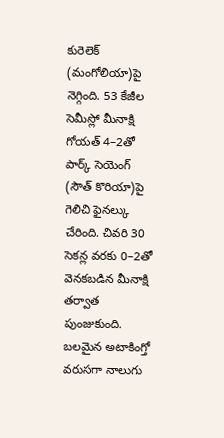కురెలెక్ (మంగోలియా)పై నెగ్గింది. 53 కేజీల సెమీస్లో మీనాక్షి గోయత్ 4–2తో పార్క్ సెయెంగ్ (సౌత్ కొరియా)పై గెలిచి ఫైనల్కు చేరింది. చివరి 30 సెకన్ల వరకు 0–2తో వెనకబడిన మీనాక్షి తర్వాత పుంజుకుంది. బలమైన అటాకింగ్తో వరుసగా నాలుగు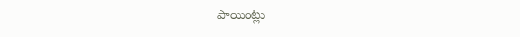పాయింట్లు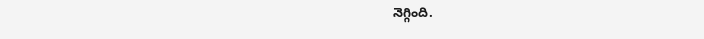నెగ్గింది.